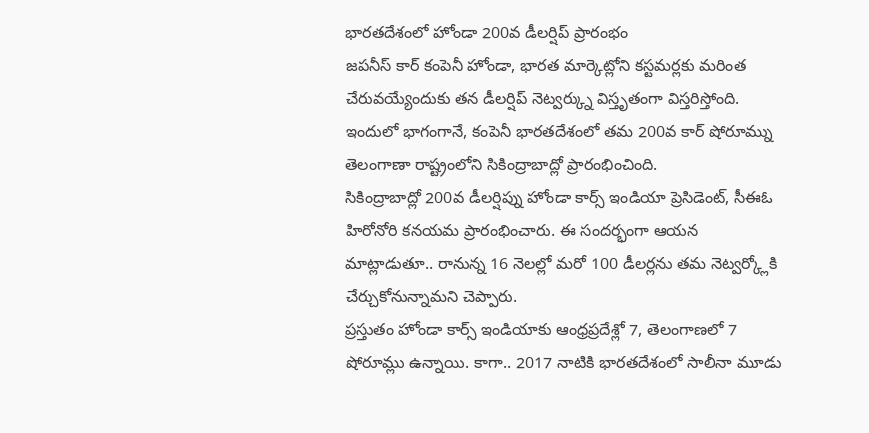భారతదేశంలో హోండా 200వ డీలర్షిప్ ప్రారంభం
జపనీస్ కార్ కంపెనీ హోండా, భారత మార్కెట్లోని కస్టమర్లకు మరింత చేరువయ్యేందుకు తన డీలర్షిప్ నెట్వర్క్ను విస్తృతంగా విస్తరిస్తోంది. ఇందులో భాగంగానే, కంపెనీ భారతదేశంలో తమ 200వ కార్ షోరూమ్ను తెలంగాణా రాష్ట్రంలోని సికింద్రాబాద్లో ప్రారంభించింది.
సికింద్రాబాద్లో 200వ డీలర్షిప్ను హోండా కార్స్ ఇండియా ప్రెసిడెంట్, సీఈఓ హిరోనోరి కనయమ ప్రారంభించారు. ఈ సందర్భంగా ఆయన మాట్లాడుతూ.. రానున్న 16 నెలల్లో మరో 100 డీలర్లను తమ నెట్వర్క్లోకి చేర్చుకోనున్నామని చెప్పారు.
ప్రస్తుతం హోండా కార్స్ ఇండియాకు ఆంధ్రప్రదేశ్లో 7, తెలంగాణలో 7 షోరూమ్లు ఉన్నాయి. కాగా.. 2017 నాటికి భారతదేశంలో సాలీనా మూడు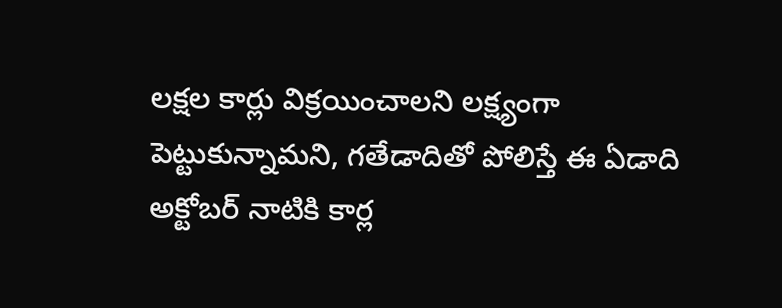లక్షల కార్లు విక్రయించాలని లక్ష్యంగా పెట్టుకున్నామని, గతేడాదితో పోలిస్తే ఈ ఏడాది అక్టోబర్ నాటికి కార్ల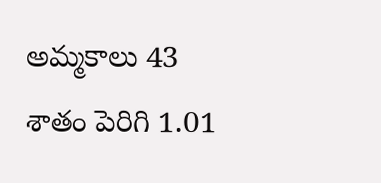అమ్మకాలు 43 శాతం పెరిగి 1.01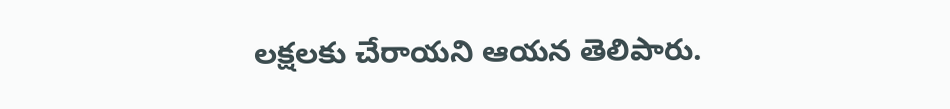లక్షలకు చేరాయని ఆయన తెలిపారు.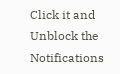Click it and Unblock the Notifications